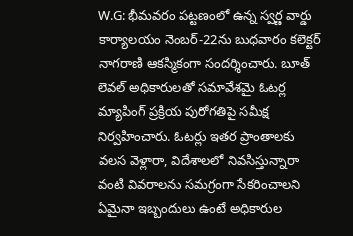W.G: భీమవరం పట్టణంలో ఉన్న స్వర్ణ వార్డు కార్యాలయం నెంబర్-22ను బుధవారం కలెక్టర్ నాగరాణి ఆకస్మికంగా సందర్శించారు. బూత్ లెవల్ అధికారులతో సమావేశమై ఓటర్ల మ్యాపింగ్ ప్రక్రియ పురోగతిపై సమీక్ష నిర్వహించారు. ఓటర్లు ఇతర ప్రాంతాలకు వలస వెళ్లారా, విదేశాలలో నివసిస్తున్నారా వంటి వివరాలను సమగ్రంగా సేకరించాలని ఏమైనా ఇబ్బందులు ఉంటే అధికారుల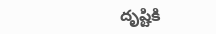దృష్టికి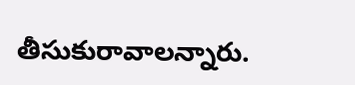తీసుకురావాలన్నారు.